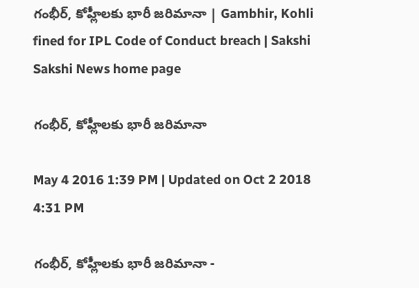గంభీర్, కోహ్లీలకు భారీ జరిమానా | Gambhir, Kohli fined for IPL Code of Conduct breach | Sakshi
Sakshi News home page

గంభీర్, కోహ్లీలకు భారీ జరిమానా

May 4 2016 1:39 PM | Updated on Oct 2 2018 4:31 PM

గంభీర్, కోహ్లీలకు భారీ జరిమానా -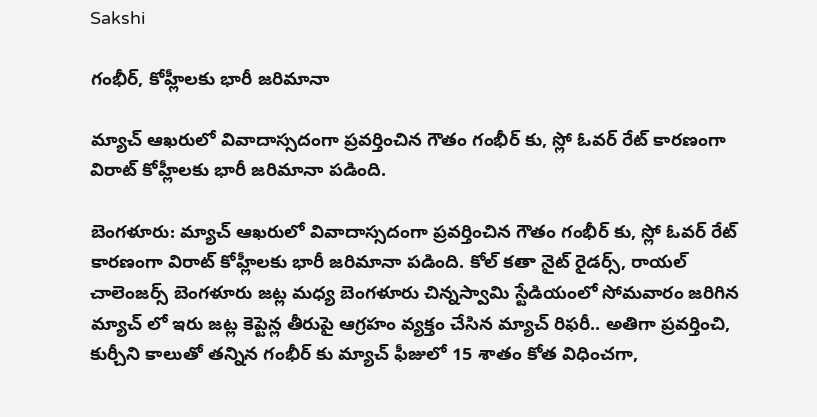Sakshi

గంభీర్, కోహ్లీలకు భారీ జరిమానా

మ్యాచ్ ఆఖరులో వివాదాస్సదంగా ప్రవర్తించిన గౌతం గంభీర్ కు, స్లో ఓవర్ రేట్ కారణంగా విరాట్ కోహ్లీలకు భారీ జరిమానా పడింది.

బెంగళూరు: మ్యాచ్ ఆఖరులో వివాదాస్సదంగా ప్రవర్తించిన గౌతం గంభీర్ కు, స్లో ఓవర్ రేట్ కారణంగా విరాట్ కోహ్లీలకు భారీ జరిమానా పడింది. కోల్ కతా నైట్ రైడర్స్, రాయల్ చాలెంజర్స్ బెంగళూరు జట్ల మధ్య బెంగళూరు చిన్నస్వామి స్టేడియంలో సోమవారం జరిగిన మ్యాచ్ లో ఇరు జట్ల కెప్టెన్ల తీరుపై ఆగ్రహం వ్యక్తం చేసిన మ్యాచ్ రిఫరీ.. అతిగా ప్రవర్తించి, కుర్చీని కాలుతో తన్నిన గంభీర్ కు మ్యాచ్ ఫీజులో 15 శాతం కోత విధించగా,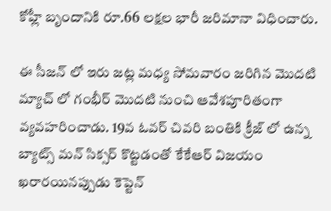కోహ్లీ బృందానికి రూ.66 లక్షల భారీ జరిమానా విధించారు.

ఈ సీజన్ లో ఇరు జట్ల మధ్య సోమవారం జరిగిన మొదటి మ్యాచ్ లో గంభీర్ మొదటి నుంచి ఆవేశపూరితంగా వ్యవహరించాడు. 19వ ఓవర్ చివరి బంతికి క్రీజ్ లో ఉన్న బ్యాట్స్ మన్ సిక్సర్ కొట్టడంతో కేకేఆర్ విజయం ఖరారయినప్పుడు కెప్టెన్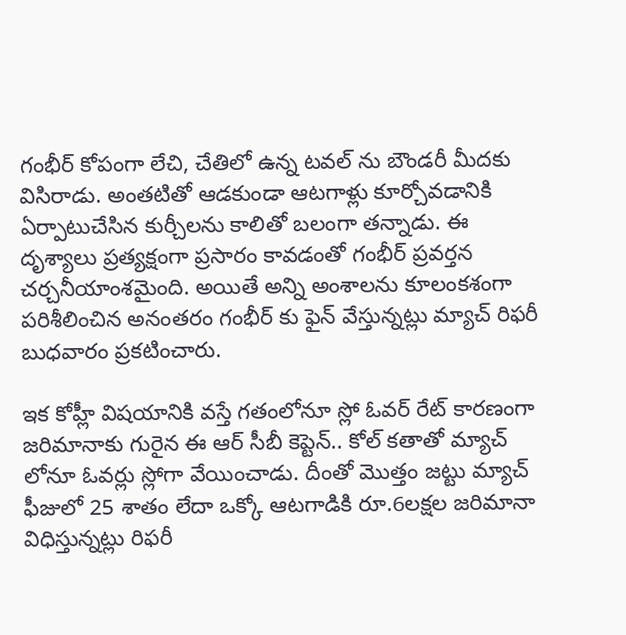గంభీర్ కోపంగా లేచి, చేతిలో ఉన్న టవల్ ను బౌండరీ మీదకు విసిరాడు. అంతటితో ఆడకుండా ఆటగాళ్లు కూర్చోవడానికి ఏర్పాటుచేసిన కుర్చీలను కాలితో బలంగా తన్నాడు. ఈ దృశ్యాలు ప్రత్యక్షంగా ప్రసారం కావడంతో గంభీర్ ప్రవర్తన చర్చనీయాంశమైంది. అయితే అన్ని అంశాలను కూలంకశంగా పరిశీలించిన అనంతరం గంభీర్ కు ఫైన్ వేస్తున్నట్లు మ్యాచ్ రిఫరీ బుధవారం ప్రకటించారు.

ఇక కోహ్లీ విషయానికి వస్తే గతంలోనూ స్లో ఓవర్ రేట్ కారణంగా జరిమానాకు గురైన ఈ ఆర్ సీబీ కెప్టెన్.. కోల్ కతాతో మ్యాచ్ లోనూ ఓవర్లు స్లోగా వేయించాడు. దీంతో మొత్తం జట్టు మ్యాచ్ ఫీజులో 25 శాతం లేదా ఒక్కో ఆటగాడికి రూ.6లక్షల జరిమానా విధిస్తున్నట్లు రిఫరీ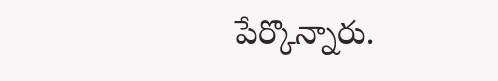పేర్కొన్నారు.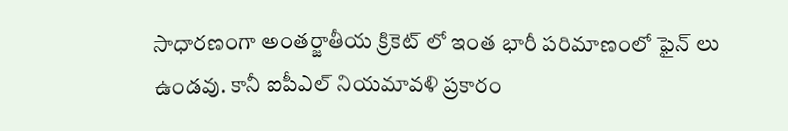సాధారణంగా అంతర్జాతీయ క్రికెట్ లో ఇంత భారీ పరిమాణంలో ఫైన్ లు ఉండవు. కానీ ఐపీఎల్ నియమావళి ప్రకారం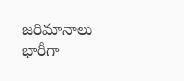జరిమానాలు భారీగా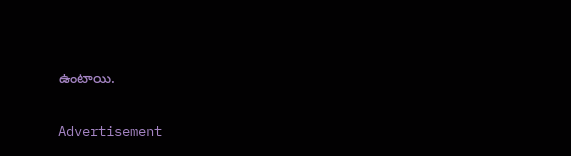ఉంటాయి.

Advertisement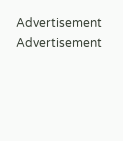Advertisement
Advertisement